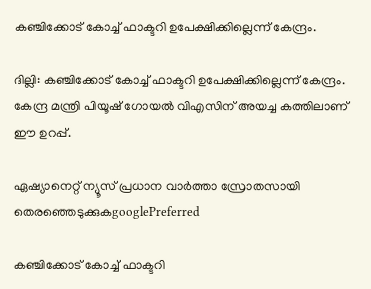കഞ്ചിക്കോട് കോച്ച് ഫാക്ടറി ഉപേക്ഷിക്കില്ലെന്ന് കേന്ദ്രം.

ദില്ലി: കഞ്ചിക്കോട് കോച്ച് ഫാക്ടറി ഉപേക്ഷിക്കില്ലെന്ന് കേന്ദ്രം. കേന്ദ്ര മന്ത്രി പിയൂഷ് ഗോയല്‍ വിഎസിന് അയച്ച കത്തിലാണ് ഈ ഉറപ്പ്.

ഏഷ്യാനെറ്റ് ന്യൂസ് പ്രധാന വാർത്താ സ്രോതസായി തെരഞ്ഞെടുക്കുകgooglePreferred

കഞ്ചിക്കോട് കോച്ച് ഫാക്ടറി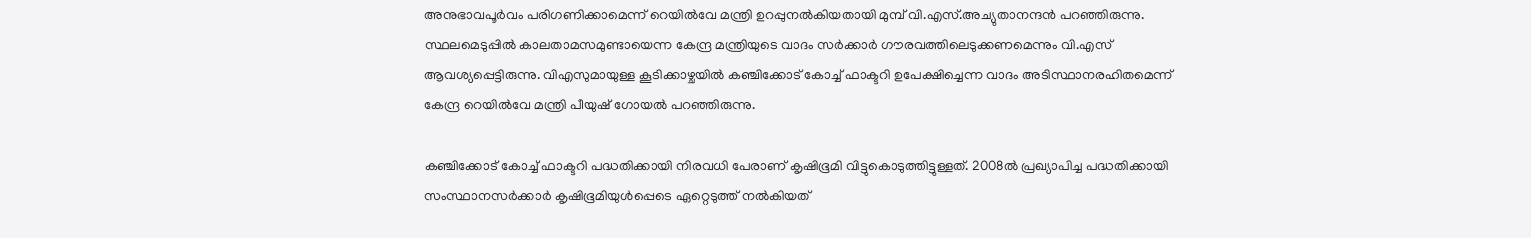അനുഭാവപൂർവം പരിഗണിക്കാമെന്ന് റെയിൽവേ മന്ത്രി ഉറപ്പുനൽകിയതായി മുമ്പ് വി.എസ്.അച്യുതാനന്ദൻ പറഞ്ഞിരുന്നു. സ്ഥലമെടുപ്പിൽ കാലതാമസമുണ്ടായെന്ന കേന്ദ്ര മന്ത്രിയുടെ വാദം സർക്കാർ ഗൗരവത്തിലെടുക്കണമെന്നും വി.എസ് ആവശ്യപ്പെട്ടിരുന്നു. വിഎസുമായുള്ള കൂടിക്കാഴ്ചയില്‍ കഞ്ചിക്കോട് കോച്ച് ഫാക്ടറി ഉപേക്ഷിച്ചെന്ന വാദം അടിസ്ഥാനരഹിതമെന്ന് കേന്ദ്ര റെയില്‍വേ മന്ത്രി പീയുഷ് ഗോയല്‍ പറഞ്ഞിരുന്നു.

കഞ്ചിക്കോട് കോച്ച് ഫാക്ടറി പദ്ധതിക്കായി നിരവധി പേരാണ് കൃഷിഭൂമി വിട്ടുകൊടുത്തിട്ടുള്ളത്. 2008ൽ പ്രഖ്യാപിച്ച പദ്ധതിക്കായി സംസ്ഥാനസർക്കാർ കൃഷിഭൂമിയുൾപ്പെടെ ഏറ്റെടുത്ത് നൽകിയത്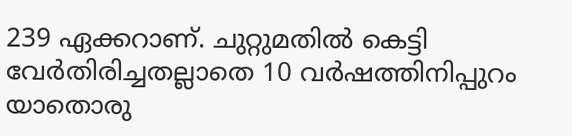239 ഏക്കറാണ്. ചുറ്റുമതിൽ കെട്ടി വേർതിരിച്ചതല്ലാതെ 10 വ‍‍ർഷത്തിനിപ്പുറം യാതൊരു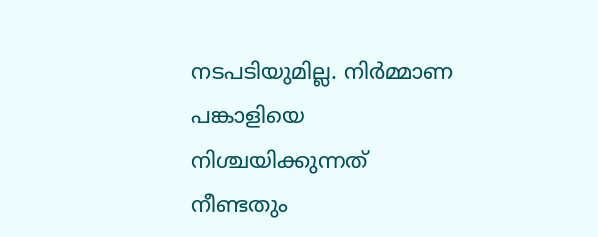നടപടിയുമില്ല. നിർമ്മാണ പങ്കാളിയെ നിശ്ചയിക്കുന്നത് നീണ്ടതും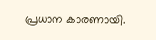പ്രധാന കാരണായി.